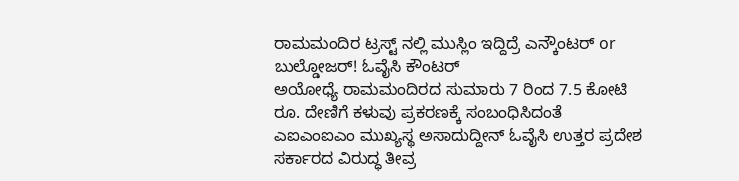ರಾಮಮಂದಿರ ಟ್ರಸ್ಟ್ ನಲ್ಲಿ ಮುಸ್ಲಿಂ ಇದ್ದಿದ್ರೆ ಎನ್ಕೌಂಟರ್ or ಬುಲ್ಡೋಜರ್! ಓವೈಸಿ ಕೌಂಟರ್
ಅಯೋಧ್ಯೆ ರಾಮಮಂದಿರದ ಸುಮಾರು 7 ರಿಂದ 7.5 ಕೋಟಿ ರೂ. ದೇಣಿಗೆ ಕಳುವು ಪ್ರಕರಣಕ್ಕೆ ಸಂಬಂಧಿಸಿದಂತೆ ಎಐಎಂಐಎಂ ಮುಖ್ಯಸ್ಥ ಅಸಾದುದ್ದೀನ್ ಓವೈಸಿ ಉತ್ತರ ಪ್ರದೇಶ ಸರ್ಕಾರದ ವಿರುದ್ಧ ತೀವ್ರ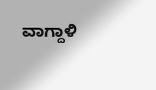ವಾಗ್ದಾಳಿ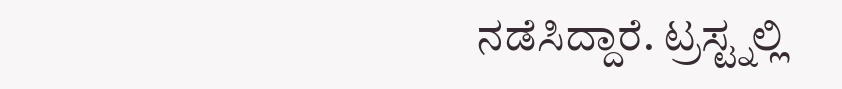ನಡೆಸಿದ್ದಾರೆ. ಟ್ರಸ್ಟ್ನಲ್ಲಿ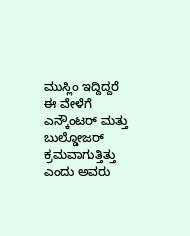ಮುಸ್ಲಿಂ ಇದ್ದಿದ್ದರೆ ಈ ವೇಳೆಗೆ ಎನ್ಕೌಂಟರ್ ಮತ್ತು ಬುಲ್ಡೋಜರ್ ಕ್ರಮವಾಗುತ್ತಿತ್ತು ಎಂದು ಅವರು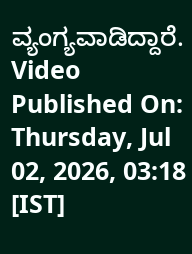ವ್ಯಂಗ್ಯವಾಡಿದ್ದಾರೆ.
Video Published On: Thursday, Jul 02, 2026, 03:18 [IST]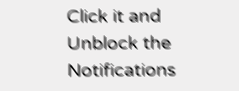Click it and Unblock the Notifications